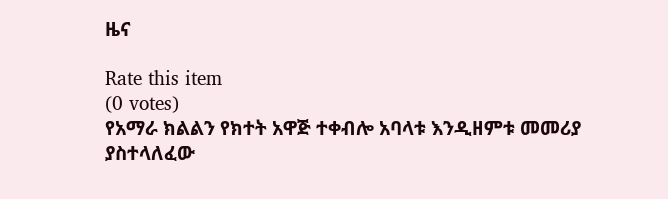ዜና

Rate this item
(0 votes)
የአማራ ክልልን የክተት አዋጅ ተቀብሎ አባላቱ እንዲዘምቱ መመሪያ ያስተላለፈው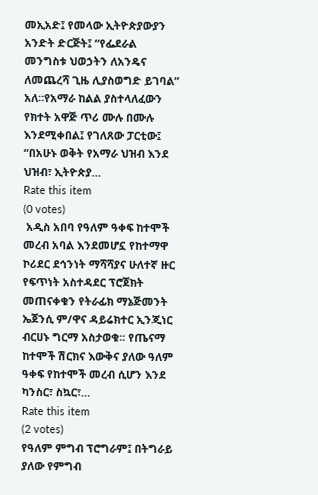መኢአድ፤ የመላው ኢትዮጵያውያን አንድት ድርጅት፤ “የፌደራል መንግስቱ ህወኃትን ለአንዴና ለመጨረሻ ጊዜ ሊያስወግድ ይገባል” አለ።የአማራ ከልል ያስተላለፈውን የክተት አዋጅ ጥሪ ሙሉ በሙሉ እንደሚቀበል፤ የገለጸው ፓርቲው፤ “በአሁኑ ወቅት የአማራ ህዝብ እንደ ህዝብ፣ ኢትዮጵያ…
Rate this item
(0 votes)
 አዲስ አበባ የዓለም ዓቀፍ ከተሞች መረብ አባል እንደመሆኗ የከተማዋ ኮሪደር ደኅንነት ማሻሻያና ሁለተኛ ዙር የፍጥነት አስተዳደር ፕሮጀክት መጠናቀቁን የትራፊክ ማኔጅመንት ኤጀንሲ ም/ዋና ዳይሬክተር ኢንጂነር ብርሀኑ ግርማ አስታወቁ፡፡ የጤናማ ከተሞች ሽርክና እውቅና ያለው ዓለም ዓቀፍ የከተሞች መረብ ሲሆን እንደ ካንስር፣ ስኳር፣…
Rate this item
(2 votes)
የዓለም ምግብ ፕሮግራም፤ በትግራይ ያለው የምግብ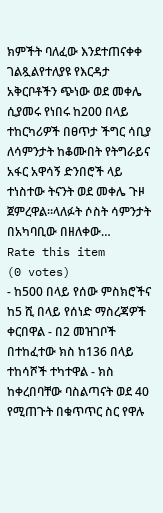ክምችት ባለፈው እንደተጠናቀቀ ገልጿልየተለያዩ የእርዳታ አቅርቦቶችን ጭነው ወደ መቀሌ ሲያመሩ የነበሩ ከ200 በላይ ተከርካሪዎች በፀጥታ ችግር ሳቢያ ለሳምንታት ከቆሙበት የትግራይና አፋር አዋሳኝ ድንበሮች ላይ ተነስተው ትናንት ወደ መቀሌ ጉዞ ጀምረዋል።ላለፉት ሶስት ሳምንታት በአካባቢው በዘለቀው…
Rate this item
(0 votes)
- ከ500 በላይ የሰው ምስክሮችና ከ5 ሺ በላይ የሰነድ ማስረጃዎች ቀርበዋል - በ2 መዝገቦች በተከፈተው ክስ ከ136 በላይ ተከሳሾች ተካተዋል - ክስ ከቀረበባቸው ባስልጣናት ወደ 40 የሚጠጉት በቁጥጥር ስር የዋሉ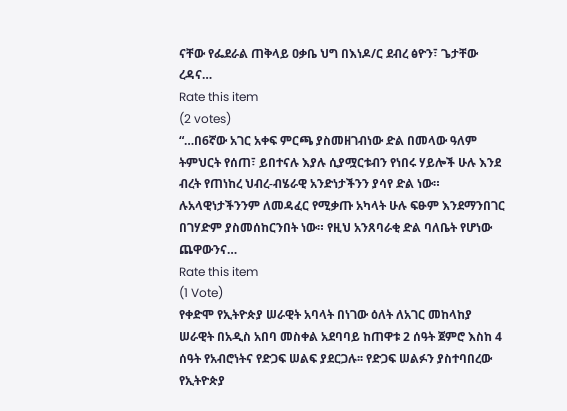ናቸው የፌደራል ጠቅላይ ዐቃቤ ህግ በእነዶ/ር ደብረ ፅዮን፣ ጌታቸው ረዳና…
Rate this item
(2 votes)
“…በ6ኛው አገር አቀፍ ምርጫ ያስመዘገብነው ድል በመላው ዓለም ትምህርት የሰጠ፣ ይበተናሉ እያሉ ሲያሟርቱብን የነበሩ ሃይሎች ሁሉ እንደ ብረት የጠነከረ ህብረ-ብሄራዊ አንድነታችንን ያሳየ ድል ነው። ሉአላዊነታችንንም ለመዳፈር የሚቃጡ አካላት ሁሉ ፍፁም እንደማንበገር በገሃድም ያስመሰከርንበት ነው። የዚህ አንጸባራቂ ድል ባለቤት የሆነው ጨዋውንና…
Rate this item
(1 Vote)
የቀድሞ የኢትዮጵያ ሠራዊት አባላት በነገው ዕለት ለአገር መከላከያ ሠራዊት በአዲስ አበባ መስቀል አደባባይ ከጠዋቱ 2 ሰዓት ጀምሮ እስከ 4 ሰዓት የአብሮነትና የድጋፍ ሠልፍ ያደርጋሉ፡፡ የድጋፍ ሠልፉን ያስተባበረው የኢትዮጵያ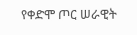የቀድሞ ጦር ሠራዊት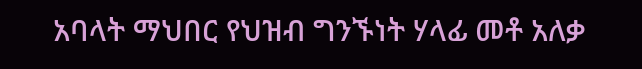አባላት ማህበር የህዝብ ግንኙነት ሃላፊ መቶ አለቃ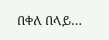በቀለ በላይ…